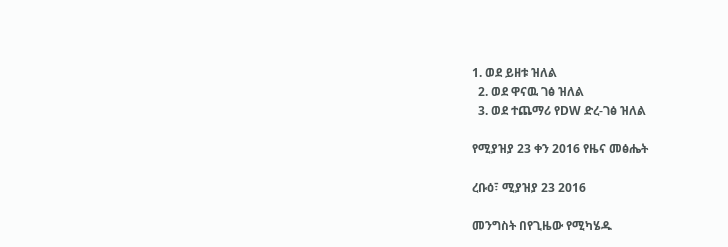1. ወደ ይዘቱ ዝለል
  2. ወደ ዋናዉ ገፅ ዝለል
  3. ወደ ተጨማሪ የDW ድረ-ገፅ ዝለል

የሚያዝያ 23 ቀን 2016 የዜና መፅሔት

ረቡዕ፣ ሚያዝያ 23 2016

መንግስት በየጊዜው የሚካሄዱ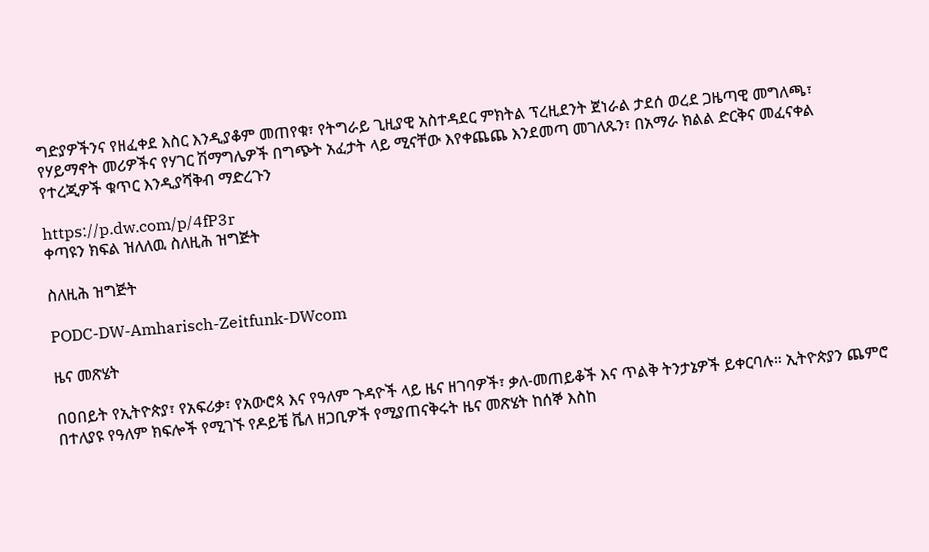ግድያዎችንና የዘፈቀደ እስር እንዲያቆም መጠየቁ፣ የትግራይ ጊዚያዊ አስተዳደር ምክትል ፕረዚደንት ጀነራል ታደሰ ወረደ ጋዜጣዊ መግለጫ፣ የሃይማኖት መሪዎችና የሃገር ሽማግሌዎች በግጭት አፈታት ላይ ሚናቸው እየቀጨጨ እንደመጣ መገለጹን፣ በአማራ ክልል ድርቅና መፈናቀል የተረጂዎች ቁጥር እንዲያሻቅብ ማድረጉን

https://p.dw.com/p/4fP3r
ቀጣዩን ክፍል ዝለለዉ ስለዚሕ ዝግጅት

ስለዚሕ ዝግጅት

PODC-DW-Amharisch-Zeitfunk-DWcom

ዜና መጽሄት

በዐበይት የኢትዮጵያ፣ የአፍሪቃ፣ የአውሮጳ እና የዓለም ጉዳዮች ላይ ዜና ዘገባዎች፣ ቃለ-መጠይቆች እና ጥልቅ ትንታኔዎች ይቀርባሉ። ኢትዮጵያን ጨምሮ በተለያዩ የዓለም ክፍሎች የሚገኙ የዶይቼ ቬለ ዘጋቢዎች የሚያጠናቅሩት ዜና መጽሄት ከሰኞ እስከ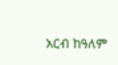አርብ ከዓለም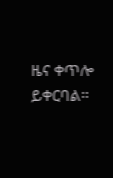ዜና ቀጥሎ ይቀርባል።